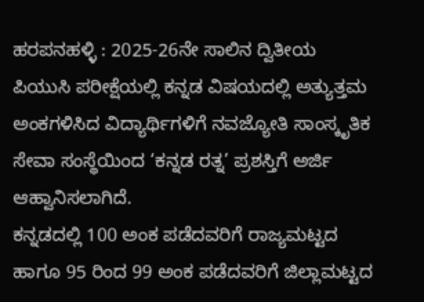ಹರಪನಹಳ್ಳಿ : 2025-26ನೇ ಸಾಲಿನ ದ್ವಿತೀಯ ಪಿಯುಸಿ ಪರೀಕ್ಷೆಯಲ್ಲಿ ಕನ್ನಡ ವಿಷಯದಲ್ಲಿ ಅತ್ಯುತ್ತಮ ಅಂಕಗಳಿಸಿದ ವಿದ್ಯಾರ್ಥಿಗಳಿಗೆ ನವಜ್ಯೋತಿ ಸಾಂಸ್ಕೃತಿಕ ಸೇವಾ ಸಂಸ್ಥೆಯಿಂದ ‘ಕನ್ನಡ ರತ್ನ’ ಪ್ರಶಸ್ತಿಗೆ ಅರ್ಜಿ ಆಹ್ವಾನಿಸಲಾಗಿದೆ.
ಕನ್ನಡದಲ್ಲಿ 100 ಅಂಕ ಪಡೆದವರಿಗೆ ರಾಜ್ಯಮಟ್ಟದ ಹಾಗೂ 95 ರಿಂದ 99 ಅಂಕ ಪಡೆದವರಿಗೆ ಜಿಲ್ಲಾಮಟ್ಟದ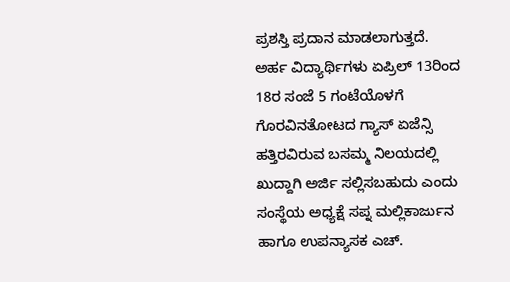ಪ್ರಶಸ್ತಿ ಪ್ರದಾನ ಮಾಡಲಾಗುತ್ತದೆ. ಅರ್ಹ ವಿದ್ಯಾರ್ಥಿಗಳು ಏಪ್ರಿಲ್ 13ರಿಂದ 18ರ ಸಂಜೆ 5 ಗಂಟೆಯೊಳಗೆ ಗೊರವಿನತೋಟದ ಗ್ಯಾಸ್ ಏಜೆನ್ಸಿ ಹತ್ತಿರವಿರುವ ಬಸಮ್ಮ ನಿಲಯದಲ್ಲಿ ಖುದ್ದಾಗಿ ಅರ್ಜಿ ಸಲ್ಲಿಸಬಹುದು ಎಂದು ಸಂಸ್ಥೆಯ ಅಧ್ಯಕ್ಷೆ ಸಪ್ನ ಮಲ್ಲಿಕಾರ್ಜುನ ಹಾಗೂ ಉಪನ್ಯಾಸಕ ಎಚ್.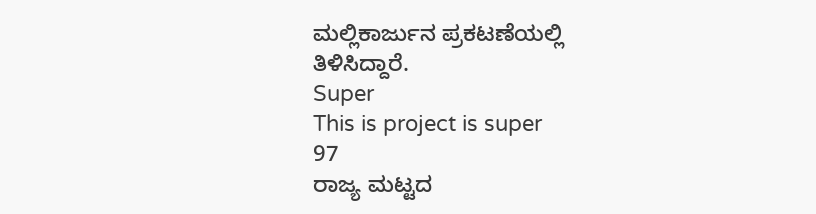ಮಲ್ಲಿಕಾರ್ಜುನ ಪ್ರಕಟಣೆಯಲ್ಲಿ ತಿಳಿಸಿದ್ದಾರೆ.
Super
This is project is super
97
ರಾಜ್ಯ ಮಟ್ಟದ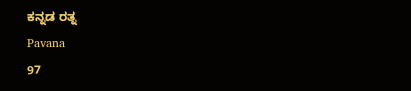ಕನ್ನಡ ರತ್ನ
Pavana
97